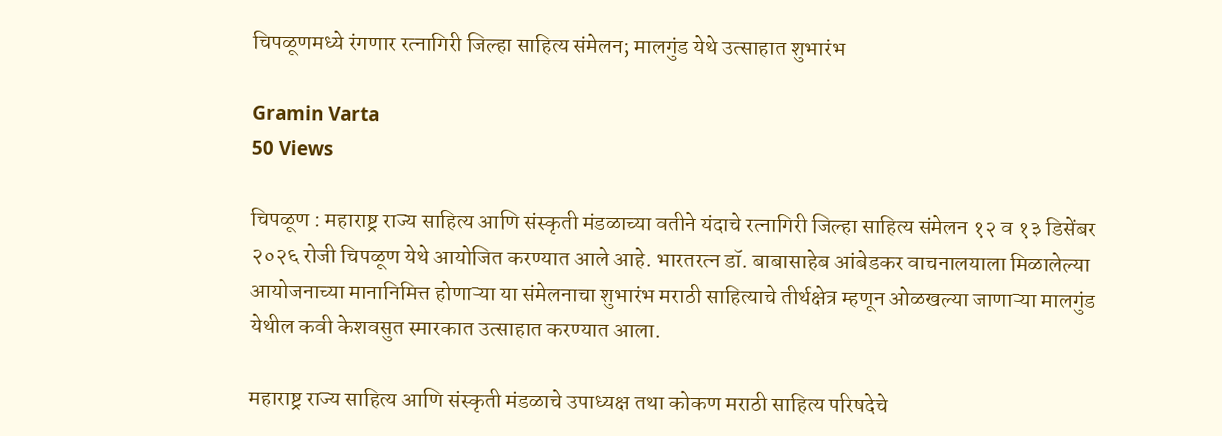चिपळूणमध्ये रंगणार रत्नागिरी जिल्हा साहित्य संमेलन; मालगुंड येथे उत्साहात शुभारंभ

Gramin Varta
50 Views

चिपळूण : महाराष्ट्र राज्य साहित्य आणि संस्कृती मंडळाच्या वतीने यंदाचे रत्नागिरी जिल्हा साहित्य संमेलन १२ व १३ डिसेंबर २०२६ रोजी चिपळूण येथे आयोजित करण्यात आले आहे. भारतरत्न डॉ. बाबासाहेब आंबेडकर वाचनालयाला मिळालेल्या आयोजनाच्या मानानिमित्त होणाऱ्या या संमेलनाचा शुभारंभ मराठी साहित्याचे तीर्थक्षेत्र म्हणून ओळखल्या जाणाऱ्या मालगुंड येथील कवी केशवसुत स्मारकात उत्साहात करण्यात आला.

महाराष्ट्र राज्य साहित्य आणि संस्कृती मंडळाचे उपाध्यक्ष तथा कोकण मराठी साहित्य परिषदेचे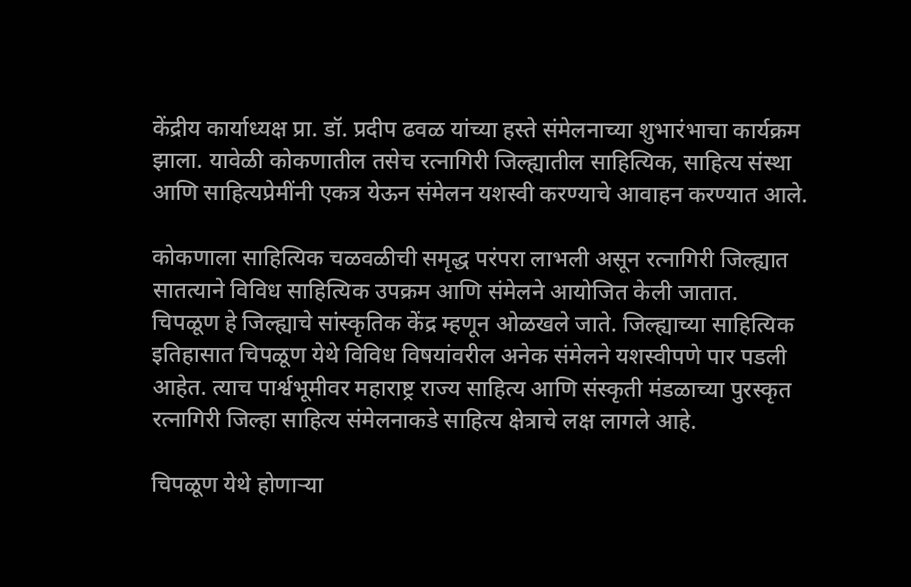केंद्रीय कार्याध्यक्ष प्रा. डॉ. प्रदीप ढवळ यांच्या हस्ते संमेलनाच्या शुभारंभाचा कार्यक्रम झाला. यावेळी कोकणातील तसेच रत्नागिरी जिल्ह्यातील साहित्यिक, साहित्य संस्था आणि साहित्यप्रेमींनी एकत्र येऊन संमेलन यशस्वी करण्याचे आवाहन करण्यात आले.

कोकणाला साहित्यिक चळवळीची समृद्ध परंपरा लाभली असून रत्नागिरी जिल्ह्यात सातत्याने विविध साहित्यिक उपक्रम आणि संमेलने आयोजित केली जातात. चिपळूण हे जिल्ह्याचे सांस्कृतिक केंद्र म्हणून ओळखले जाते. जिल्ह्याच्या साहित्यिक इतिहासात चिपळूण येथे विविध विषयांवरील अनेक संमेलने यशस्वीपणे पार पडली आहेत. त्याच पार्श्वभूमीवर महाराष्ट्र राज्य साहित्य आणि संस्कृती मंडळाच्या पुरस्कृत रत्नागिरी जिल्हा साहित्य संमेलनाकडे साहित्य क्षेत्राचे लक्ष लागले आहे.

चिपळूण येथे होणाऱ्या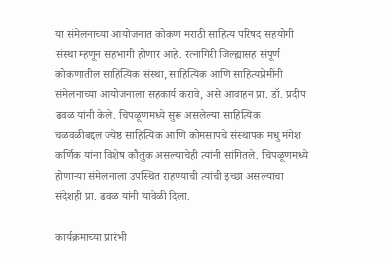या संमेलनाच्या आयोजनात कोकण मराठी साहित्य परिषद सहयोगी संस्था म्हणून सहभागी होणार आहे. रत्नागिरी जिल्ह्यासह संपूर्ण कोकणातील साहित्यिक संस्था, साहित्यिक आणि साहित्यप्रेमींनी संमेलनाच्या आयोजनाला सहकार्य करावे, असे आवाहन प्रा. डॉ. प्रदीप ढवळ यांनी केले. चिपळूणमध्ये सुरू असलेल्या साहित्यिक चळवळीबद्दल ज्येष्ठ साहित्यिक आणि कोमसापचे संस्थापक मधु मंगेश कर्णिक यांना विशेष कौतुक असल्याचेही त्यांनी सांगितले. चिपळूणमध्ये होणाऱ्या संमेलनाला उपस्थित राहण्याची त्यांची इच्छा असल्याचा संदेशही प्रा. ढवळ यांनी यावेळी दिला.

कार्यक्रमाच्या प्रारंभी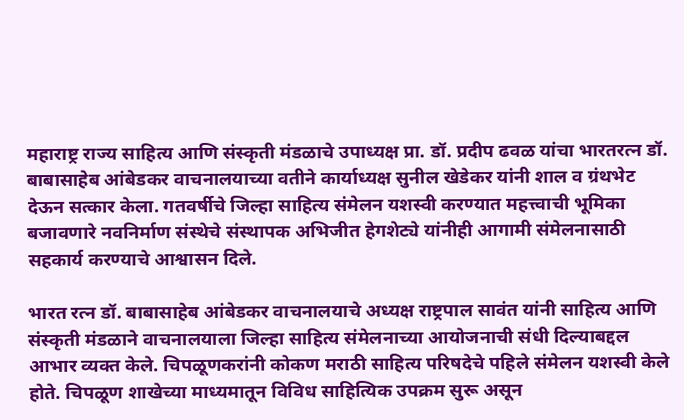महाराष्ट्र राज्य साहित्य आणि संस्कृती मंडळाचे उपाध्यक्ष प्रा. डॉ. प्रदीप ढवळ यांचा भारतरत्न डॉ. बाबासाहेब आंबेडकर वाचनालयाच्या वतीने कार्याध्यक्ष सुनील खेडेकर यांनी शाल व ग्रंथभेट देऊन सत्कार केला. गतवर्षीचे जिल्हा साहित्य संमेलन यशस्वी करण्यात महत्त्वाची भूमिका बजावणारे नवनिर्माण संस्थेचे संस्थापक अभिजीत हेगशेट्ये यांनीही आगामी संमेलनासाठी सहकार्य करण्याचे आश्वासन दिले.

भारत रत्न डॉ. बाबासाहेब आंबेडकर वाचनालयाचे अध्यक्ष राष्ट्रपाल सावंत यांनी साहित्य आणि संस्कृती मंडळाने वाचनालयाला जिल्हा साहित्य संमेलनाच्या आयोजनाची संधी दिल्याबद्दल आभार व्यक्त केले. चिपळूणकरांनी कोकण मराठी साहित्य परिषदेचे पहिले संमेलन यशस्वी केले होते. चिपळूण शाखेच्या माध्यमातून विविध साहित्यिक उपक्रम सुरू असून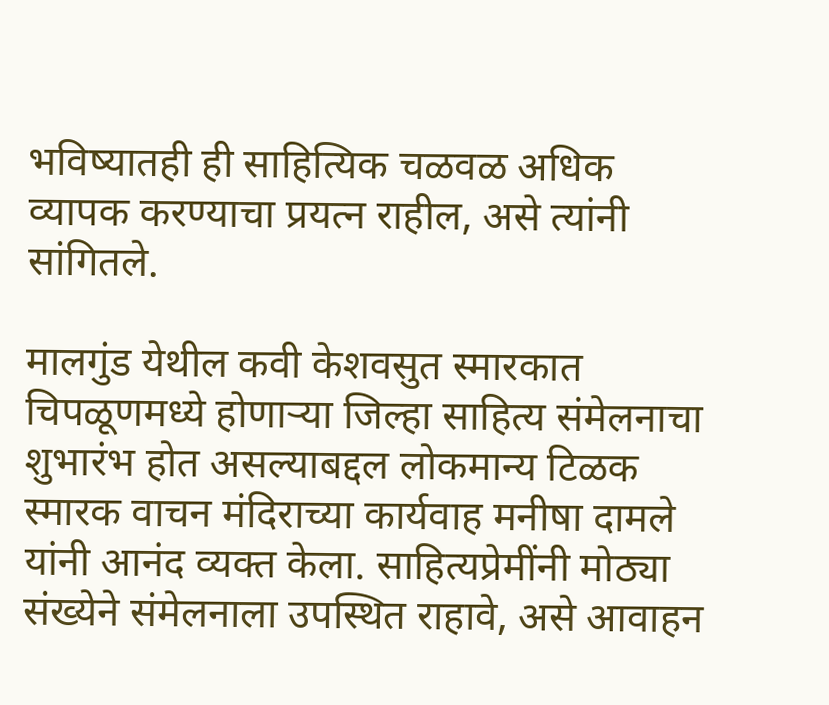भविष्यातही ही साहित्यिक चळवळ अधिक व्यापक करण्याचा प्रयत्न राहील, असे त्यांनी सांगितले.

मालगुंड येथील कवी केशवसुत स्मारकात चिपळूणमध्ये होणाऱ्या जिल्हा साहित्य संमेलनाचा शुभारंभ होत असल्याबद्दल लोकमान्य टिळक स्मारक वाचन मंदिराच्या कार्यवाह मनीषा दामले यांनी आनंद व्यक्त केला. साहित्यप्रेमींनी मोठ्या संख्येने संमेलनाला उपस्थित राहावे, असे आवाहन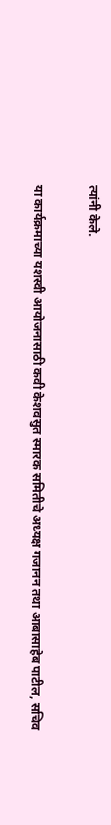त्यांनी केले.

या कार्यक्रमाच्या यशस्वी आयोजनासाठी कवी केशवसुत स्मारक समितीचे अध्यक्ष गजानन तथा आबासाहेब पाटील, सचिव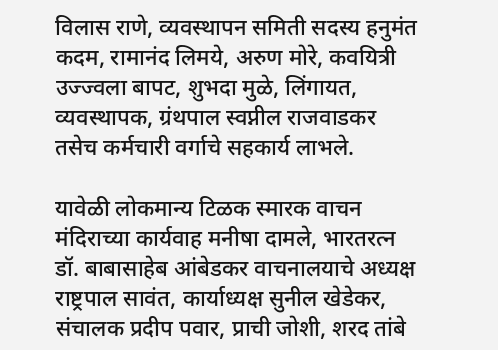विलास राणे, व्यवस्थापन समिती सदस्य हनुमंत कदम, रामानंद लिमये, अरुण मोरे, कवयित्री उज्ज्वला बापट, शुभदा मुळे, लिंगायत, व्यवस्थापक, ग्रंथपाल स्वप्नील राजवाडकर तसेच कर्मचारी वर्गाचे सहकार्य लाभले.

यावेळी लोकमान्य टिळक स्मारक वाचन मंदिराच्या कार्यवाह मनीषा दामले, भारतरत्न डॉ. बाबासाहेब आंबेडकर वाचनालयाचे अध्यक्ष राष्ट्रपाल सावंत, कार्याध्यक्ष सुनील खेडेकर, संचालक प्रदीप पवार, प्राची जोशी, शरद तांबे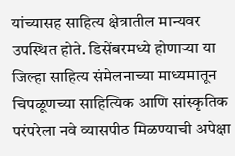यांच्यासह साहित्य क्षेत्रातील मान्यवर उपस्थित होते. डिसेंबरमध्ये होणाऱ्या या जिल्हा साहित्य संमेलनाच्या माध्यमातून चिपळूणच्या साहित्यिक आणि सांस्कृतिक परंपरेला नवे व्यासपीठ मिळण्याची अपेक्षा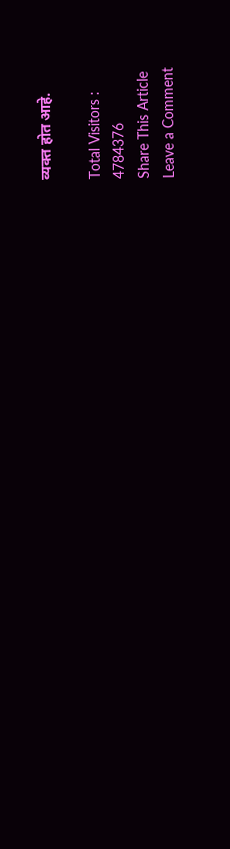व्यक्त होत आहे.

Total Visitors :
4784376
Share This Article
Leave a Comment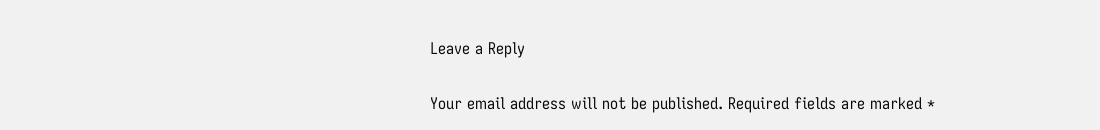Leave a Reply

Your email address will not be published. Required fields are marked *